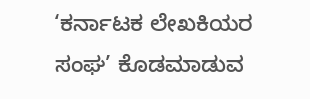‘ಕರ್ನಾಟಕ ಲೇಖಕಿಯರ ಸಂಘ’ ಕೊಡಮಾಡುವ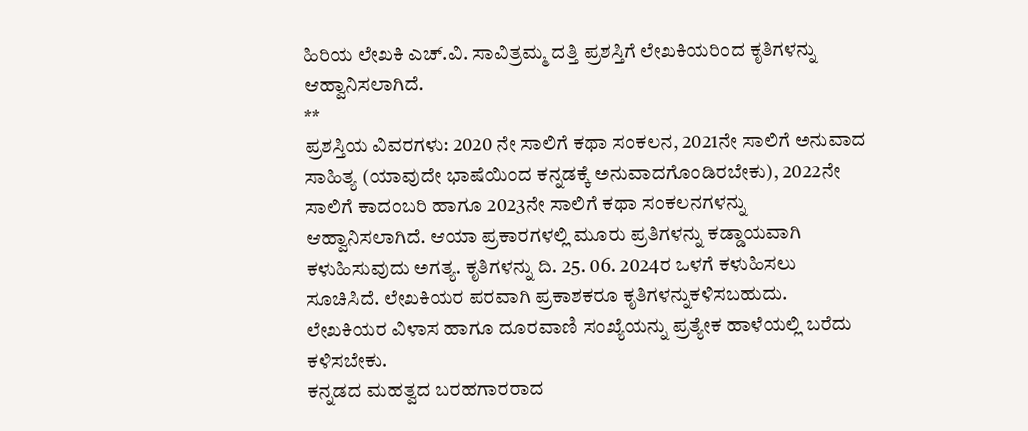ಹಿರಿಯ ಲೇಖಕಿ ಎಚ್.ವಿ. ಸಾವಿತ್ರಮ್ಮ ದತ್ತಿ ಪ್ರಶಸ್ತಿಗೆ ಲೇಖಕಿಯರಿಂದ ಕೃತಿಗಳನ್ನು ಆಹ್ವಾನಿಸಲಾಗಿದೆ.
**
ಪ್ರಶಸ್ತಿಯ ವಿವರಗಳು: 2020 ನೇ ಸಾಲಿಗೆ ಕಥಾ ಸಂಕಲನ, 2021ನೇ ಸಾಲಿಗೆ ಅನುವಾದ ಸಾಹಿತ್ಯ (ಯಾವುದೇ ಭಾಷೆಯಿಂದ ಕನ್ನಡಕ್ಕೆ ಅನುವಾದಗೊಂಡಿರಬೇಕು), 2022ನೇ ಸಾಲಿಗೆ ಕಾದಂಬರಿ ಹಾಗೂ 2023ನೇ ಸಾಲಿಗೆ ಕಥಾ ಸಂಕಲನಗಳನ್ನು ಆಹ್ವಾನಿಸಲಾಗಿದೆ. ಆಯಾ ಪ್ರಕಾರಗಳಲ್ಲಿ ಮೂರು ಪ್ರತಿಗಳನ್ನು ಕಡ್ಡಾಯವಾಗಿ ಕಳುಹಿಸುವುದು ಅಗತ್ಯ. ಕೃತಿಗಳನ್ನು ದಿ. 25. 06. 2024ರ ಒಳಗೆ ಕಳುಹಿಸಲು ಸೂಚಿಸಿದೆ. ಲೇಖಕಿಯರ ಪರವಾಗಿ ಪ್ರಕಾಶಕರೂ ಕೃತಿಗಳನ್ನುಕಳಿಸಬಹುದು. ಲೇಖಕಿಯರ ವಿಳಾಸ ಹಾಗೂ ದೂರವಾಣಿ ಸಂಖ್ಯೆಯನ್ನು ಪ್ರತ್ಯೇಕ ಹಾಳೆಯಲ್ಲಿ ಬರೆದು ಕಳಿಸಬೇಕು.
ಕನ್ನಡದ ಮಹತ್ವದ ಬರಹಗಾರರಾದ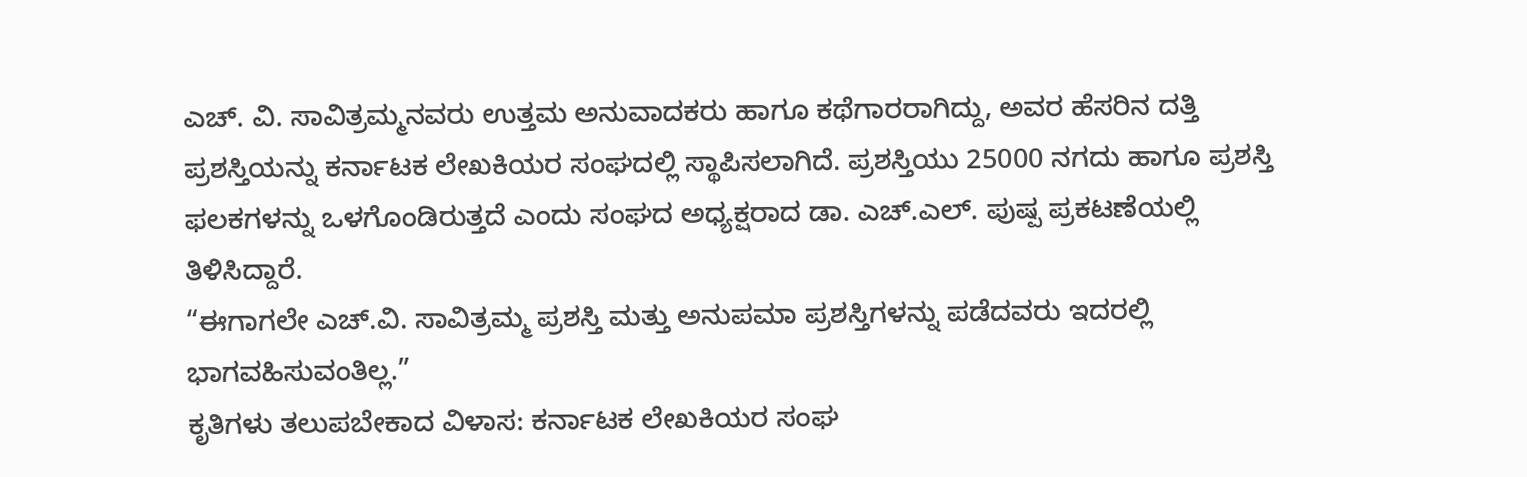ಎಚ್. ವಿ. ಸಾವಿತ್ರಮ್ಮನವರು ಉತ್ತಮ ಅನುವಾದಕರು ಹಾಗೂ ಕಥೆಗಾರರಾಗಿದ್ದು, ಅವರ ಹೆಸರಿನ ದತ್ತಿ ಪ್ರಶಸ್ತಿಯನ್ನು ಕರ್ನಾಟಕ ಲೇಖಕಿಯರ ಸಂಘದಲ್ಲಿ ಸ್ಥಾಪಿಸಲಾಗಿದೆ. ಪ್ರಶಸ್ತಿಯು 25000 ನಗದು ಹಾಗೂ ಪ್ರಶಸ್ತಿ ಫಲಕಗಳನ್ನು ಒಳಗೊಂಡಿರುತ್ತದೆ ಎಂದು ಸಂಘದ ಅಧ್ಯಕ್ಷರಾದ ಡಾ. ಎಚ್.ಎಲ್. ಪುಷ್ಪ ಪ್ರಕಟಣೆಯಲ್ಲಿ ತಿಳಿಸಿದ್ದಾರೆ.
“ಈಗಾಗಲೇ ಎಚ್.ವಿ. ಸಾವಿತ್ರಮ್ಮ ಪ್ರಶಸ್ತಿ ಮತ್ತು ಅನುಪಮಾ ಪ್ರಶಸ್ತಿಗಳನ್ನು ಪಡೆದವರು ಇದರಲ್ಲಿ ಭಾಗವಹಿಸುವಂತಿಲ್ಲ.”
ಕೃತಿಗಳು ತಲುಪಬೇಕಾದ ವಿಳಾಸ: ಕರ್ನಾಟಕ ಲೇಖಕಿಯರ ಸಂಘ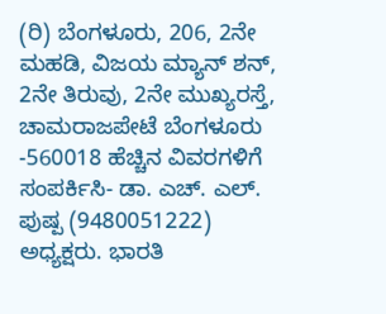(ರಿ) ಬೆಂಗಳೂರು, 206, 2ನೇ ಮಹಡಿ, ವಿಜಯ ಮ್ಯಾನ್ ಶನ್, 2ನೇ ತಿರುವು, 2ನೇ ಮುಖ್ಯರಸ್ತೆ, ಚಾಮರಾಜಪೇಟೆ ಬೆಂಗಳೂರು -560018 ಹೆಚ್ಚಿನ ವಿವರಗಳಿಗೆ ಸಂಪರ್ಕಿಸಿ- ಡಾ. ಎಚ್. ಎಲ್. ಪುಷ್ಪ (9480051222) ಅಧ್ಯಕ್ಷರು. ಭಾರತಿ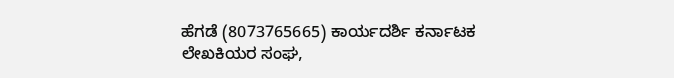ಹೆಗಡೆ (8073765665) ಕಾರ್ಯದರ್ಶಿ ಕರ್ನಾಟಕ ಲೇಖಕಿಯರ ಸಂಘ,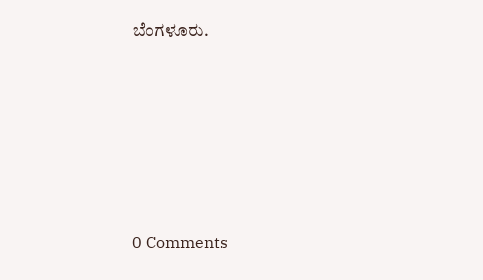ಬೆಂಗಳೂರು.






0 Comments